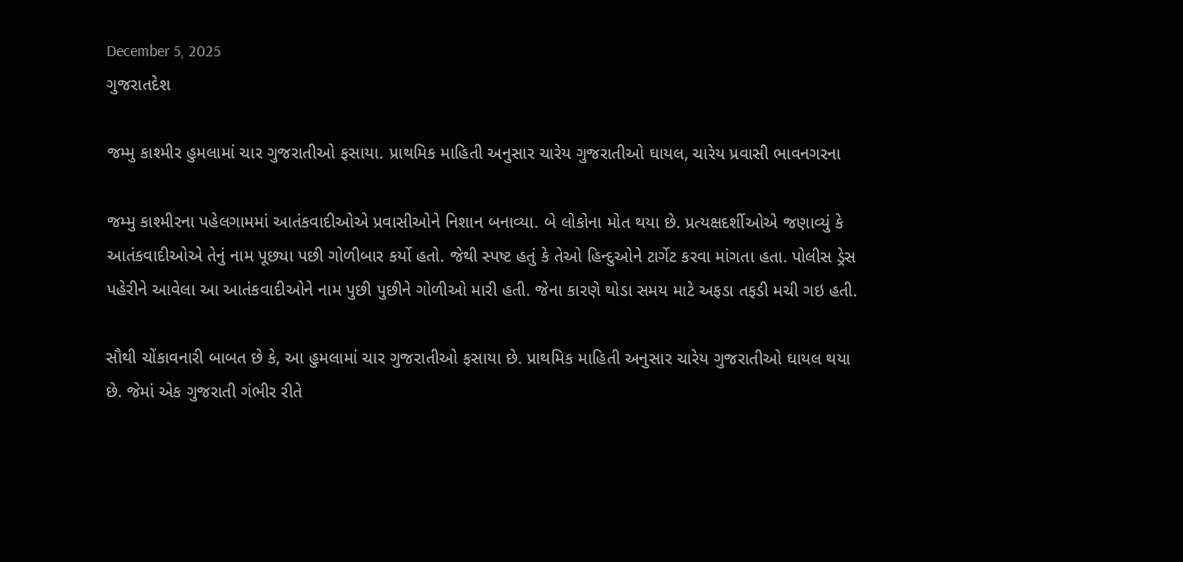December 5, 2025
ગુજરાતદેશ

જમ્મુ કાશ્મીર હુમલામાં ચાર ગુજરાતીઓ ફસાયા. પ્રાથમિક માહિતી અનુસાર ચારેય ગુજરાતીઓ ઘાયલ, ચારેય પ્રવાસી ભાવનગરના

જમ્મુ કાશ્મીરના પહેલગામમાં આતંકવાદીઓએ પ્રવાસીઓને નિશાન બનાવ્યા. બે લોકોના મોત થયા છે. પ્રત્યક્ષદર્શીઓએ જણાવ્યું કે આતંકવાદીઓએ તેનું નામ પૂછ્યા પછી ગોળીબાર કર્યો હતો. જેથી સ્પષ્ટ હતું કે તેઓ હિન્દુઓને ટાર્ગેટ કરવા માંગતા હતા. પોલીસ ડ્રેસ પહેરીને આવેલા આ આતંકવાદીઓને નામ પુછી પુછીને ગોળીઓ મારી હતી. જેના કારણે થોડા સમય માટે અફડા તફડી મચી ગઇ હતી.

સૌથી ચોંકાવનારી બાબત છે કે, આ હુમલામાં ચાર ગુજરાતીઓ ફસાયા છે. પ્રાથમિક માહિતી અનુસાર ચારેય ગુજરાતીઓ ઘાયલ થયા છે. જેમાં એક ગુજરાતી ગંભીર રીતે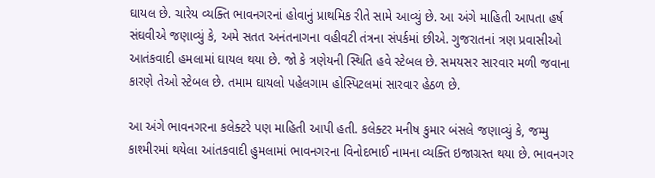ઘાયલ છે. ચારેય વ્યક્તિ ભાવનગરનાં હોવાનું પ્રાથમિક રીતે સામે આવ્યું છે. આ અંગે માહિતી આપતા હર્ષ સંઘવીએ જણાવ્યું કે, અમે સતત અનંતનાગના વહીવટી તંત્રના સંપર્કમાં છીએ. ગુજરાતનાં ત્રણ પ્રવાસીઓ આતંકવાદી હમલામાં ઘાયલ થયા છે. જો કે ત્રણેયની સ્થિતિ હવે સ્ટેબલ છે. સમયસર સારવાર મળી જવાના કારણે તેઓ સ્ટેબલ છે. તમામ ઘાયલો પહેલગામ હોસ્પિટલમાં સારવાર હેઠળ છે.

આ અંગે ભાવનગરના કલેક્ટરે પણ માહિતી આપી હતી. કલેક્ટર મનીષ કુમાર બંસલે જણાવ્યું કે, જમ્મુ કાશ્મીરમાં થયેલા આંતકવાદી હુમલામાં ભાવનગરના વિનોદભાઈ નામના વ્યક્તિ ઇજાગ્રસ્ત થયા છે. ભાવનગર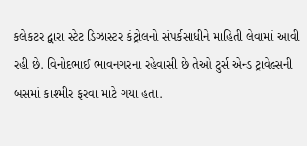કલેકટર દ્વારા સ્ટેટ ડિઝાસ્ટર કંટ્રોલનો સંપર્કસાધીને માહિતી લેવામાં આવી રહી છે. વિનોદભાઈ ભાવનગરના રહેવાસી છે તેઓ ટુર્સ એન્ડ ટ્રાવેલ્સની બસમાં કાશ્મીર ફરવા માટે ગયા હતા.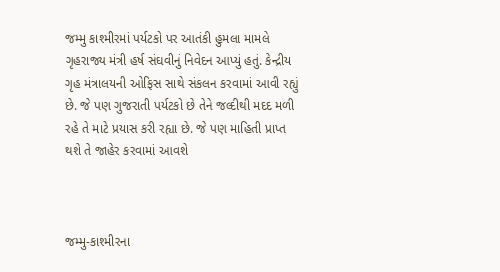જમ્મુ કાશ્મીરમાં પર્યટકો પર આતંકી હુમલા મામલે ગૃહરાજ્ય મંત્રી હર્ષ સંઘવીનું નિવેદન આપ્યું હતું. કેન્દ્રીય ગૃહ મંત્રાલયની ઓફિસ સાથે સંકલન કરવામાં આવી રહ્યું છે. જે પણ ગુજરાતી પર્યટકો છે તેને જલ્દીથી મદદ મળી રહે તે માટે પ્રયાસ કરી રહ્યા છે. જે પણ માહિતી પ્રાપ્ત થશે તે જાહેર કરવામાં આવશે



જમ્મુ-કાશ્મીરના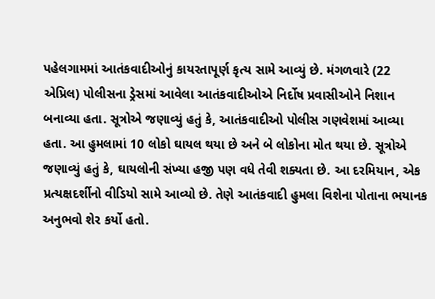પહેલગામમાં આતંકવાદીઓનું કાયરતાપૂર્ણ કૃત્ય સામે આવ્યું છે. મંગળવારે (22 એપ્રિલ) પોલીસના ડ્રેસમાં આવેલા આતંકવાદીઓએ નિર્દોષ પ્રવાસીઓને નિશાન બનાવ્યા હતા. સૂત્રોએ જણાવ્યું હતું કે, આતંકવાદીઓ પોલીસ ગણવેશમાં આવ્યા હતા. આ હુમલામાં 10 લોકો ઘાયલ થયા છે અને બે લોકોના મોત થયા છે. સૂત્રોએ જણાવ્યું હતું કે, ઘાયલોની સંખ્યા હજી પણ વધે તેવી શક્યતા છે. આ દરમિયાન, એક પ્રત્યક્ષદર્શીનો વીડિયો સામે આવ્યો છે. તેણે આતંકવાદી હુમલા વિશેના પોતાના ભયાનક અનુભવો શેર કર્યો હતો.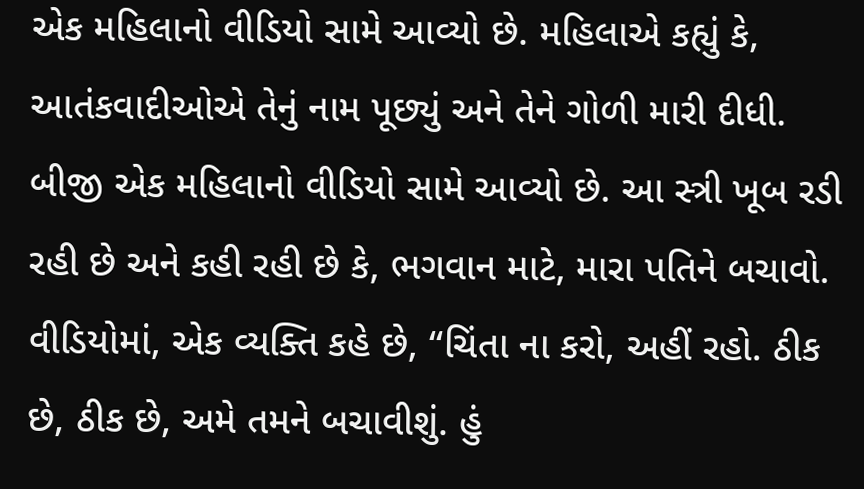એક મહિલાનો વીડિયો સામે આવ્યો છે. મહિલાએ કહ્યું કે, આતંકવાદીઓએ તેનું નામ પૂછ્યું અને તેને ગોળી મારી દીધી. બીજી એક મહિલાનો વીડિયો સામે આવ્યો છે. આ સ્ત્રી ખૂબ રડી રહી છે અને કહી રહી છે કે, ભગવાન માટે, મારા પતિને બચાવો. વીડિયોમાં, એક વ્યક્તિ કહે છે, “ચિંતા ના કરો, અહીં રહો. ઠીક છે, ઠીક છે, અમે તમને બચાવીશું. હું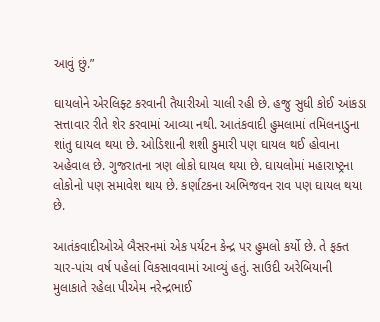આવું છું.”

ઘાયલોને એરલિફ્ટ કરવાની તૈયારીઓ ચાલી રહી છે. હજુ સુધી કોઈ આંકડા સત્તાવાર રીતે શેર કરવામાં આવ્યા નથી. આતંકવાદી હુમલામાં તમિલનાડુના શાંતુ ઘાયલ થયા છે. ઓડિશાની શશી કુમારી પણ ઘાયલ થઈ હોવાના અહેવાલ છે. ગુજરાતના ત્રણ લોકો ઘાયલ થયા છે. ઘાયલોમાં મહારાષ્ટ્રના લોકોનો પણ સમાવેશ થાય છે. કર્ણાટકના અભિજવન રાવ પણ ઘાયલ થયા છે.

આતંકવાદીઓએ બૈસરનમાં એક પર્યટન કેન્દ્ર પર હુમલો કર્યો છે. તે ફક્ત ચાર-પાંચ વર્ષ પહેલાં વિકસાવવામાં આવ્યું હતું. સાઉદી અરેબિયાની મુલાકાતે રહેલા પીએમ નરેન્દ્રભાઈ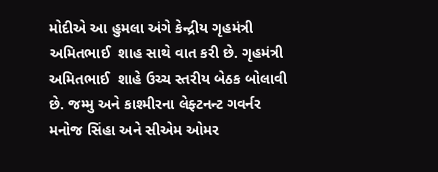મોદીએ આ હુમલા અંગે કેન્દ્રીય ગૃહમંત્રી અમિતભાઈ  શાહ સાથે વાત કરી છે. ગૃહમંત્રી અમિતભાઈ  શાહે ઉચ્ચ સ્તરીય બેઠક બોલાવી છે. જમ્મુ અને કાશ્મીરના લેફ્ટનન્ટ ગવર્નર મનોજ સિંહા અને સીએમ ઓમર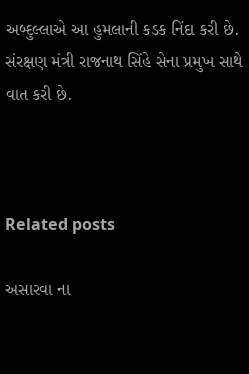અબ્દુલ્લાએ આ હુમલાની કડક નિંદા કરી છે. સંરક્ષણ મંત્રી રાજનાથ સિંહે સેના પ્રમુખ સાથે વાત કરી છે.



Related posts

અસારવા ના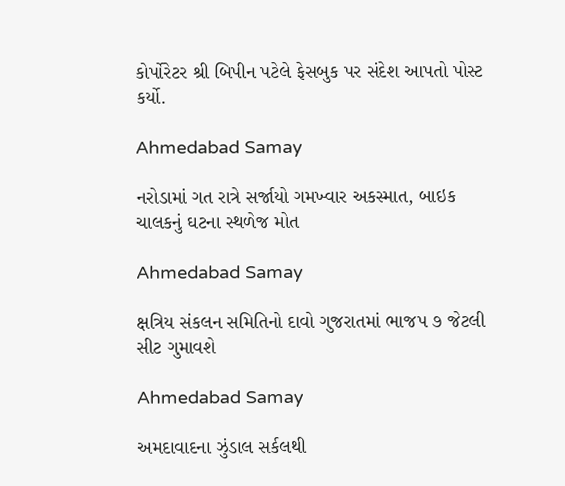કોર્પોરેટર શ્રી બિપીન પટેલે ફેસબુક પર સંદેશ આપતો પોસ્ટ કર્યો.

Ahmedabad Samay

નરોડામાં ગત રાત્રે સર્જાયો ગમખ્વાર અકસ્માત, બાઇક ચાલકનું ઘટના સ્થળેજ મોત

Ahmedabad Samay

ક્ષત્રિય સંકલન સમિતિનો દાવો ગુજરાતમાં ભાજપ ૭ જેટલી સીટ ગુમાવશે

Ahmedabad Samay

અમદાવાદના ઝુંડાલ સર્કલથી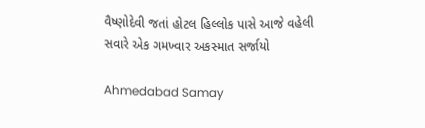વૈષ્ણોદેવી જતાં હોટલ હિલ્લોક પાસે આજે વહેલી સવારે એક ગમખ્વાર અકસ્માત સર્જાયો

Ahmedabad Samay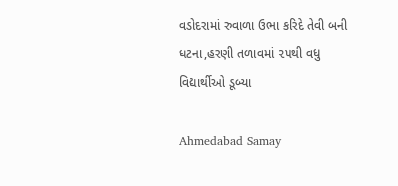વડોદરામાં રુવાળા ઉભા કરિદે તેવી બની ધટના,હરણી તળાવમાં ૨૫થી વધુ વિદ્યાર્થીઓ ડૂબ્યા

Ahmedabad Samay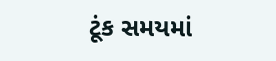ટૂંક સમયમાં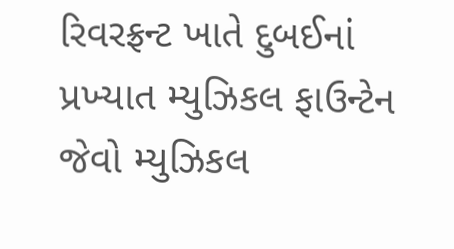રિવરફ્રન્ટ ખાતે દુબઈનાં પ્રખ્‍યાત મ્‍યુઝિકલ ફાઉન્‍ટેન જેવો મ્‍યુઝિકલ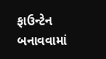ફાઉન્‍ટેન બનાવવામાં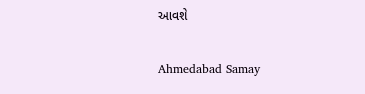આવશે

Ahmedabad Samay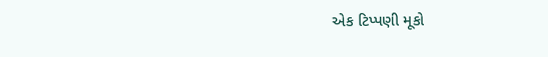એક ટિપ્પણી મૂકો